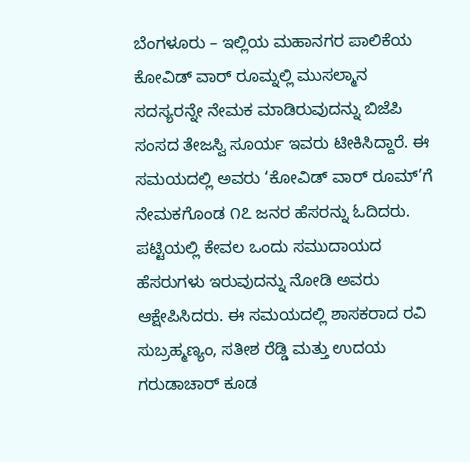ಬೆಂಗಳೂರು – ಇಲ್ಲಿಯ ಮಹಾನಗರ ಪಾಲಿಕೆಯ ಕೋವಿಡ್ ವಾರ್ ರೂಮ್ನಲ್ಲಿ ಮುಸಲ್ಮಾನ ಸದಸ್ಯರನ್ನೇ ನೇಮಕ ಮಾಡಿರುವುದನ್ನು ಬಿಜೆಪಿ ಸಂಸದ ತೇಜಸ್ವಿ ಸೂರ್ಯ ಇವರು ಟೀಕಿಸಿದ್ದಾರೆ. ಈ ಸಮಯದಲ್ಲಿ ಅವರು ‘ಕೋವಿಡ್ ವಾರ್ ರೂಮ್’ಗೆ ನೇಮಕಗೊಂಡ ೧೭ ಜನರ ಹೆಸರನ್ನು ಓದಿದರು. ಪಟ್ಟಿಯಲ್ಲಿ ಕೇವಲ ಒಂದು ಸಮುದಾಯದ ಹೆಸರುಗಳು ಇರುವುದನ್ನು ನೋಡಿ ಅವರು ಆಕ್ಷೇಪಿಸಿದರು. ಈ ಸಮಯದಲ್ಲಿ ಶಾಸಕರಾದ ರವಿ ಸುಬ್ರಹ್ಮಣ್ಯಂ, ಸತೀಶ ರೆಡ್ಡಿ ಮತ್ತು ಉದಯ ಗರುಡಾಚಾರ್ ಕೂಡ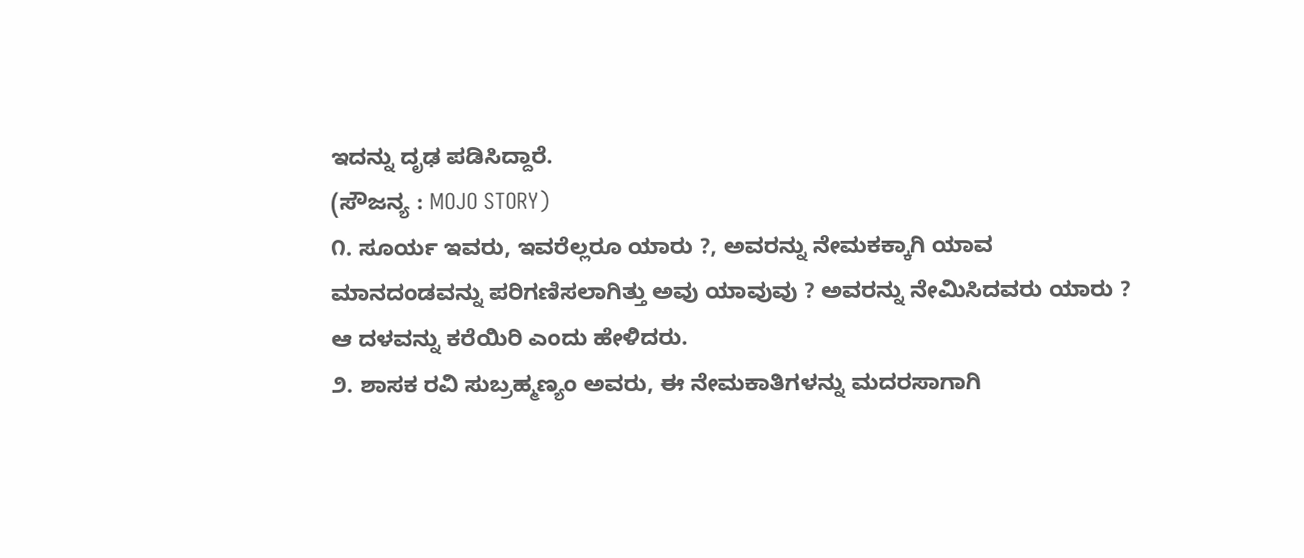ಇದನ್ನು ದೃಢ ಪಡಿಸಿದ್ದಾರೆ.
(ಸೌಜನ್ಯ : MOJO STORY)
೧. ಸೂರ್ಯ ಇವರು, ಇವರೆಲ್ಲರೂ ಯಾರು ?, ಅವರನ್ನು ನೇಮಕಕ್ಕಾಗಿ ಯಾವ ಮಾನದಂಡವನ್ನು ಪರಿಗಣಿಸಲಾಗಿತ್ತು ಅವು ಯಾವುವು ? ಅವರನ್ನು ನೇಮಿಸಿದವರು ಯಾರು ? ಆ ದಳವನ್ನು ಕರೆಯಿರಿ ಎಂದು ಹೇಳಿದರು.
೨. ಶಾಸಕ ರವಿ ಸುಬ್ರಹ್ಮಣ್ಯಂ ಅವರು, ಈ ನೇಮಕಾತಿಗಳನ್ನು ಮದರಸಾಗಾಗಿ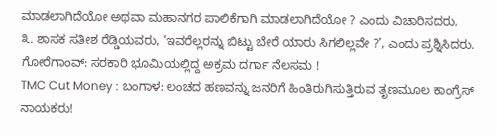ಮಾಡಲಾಗಿದೆಯೋ ಅಥವಾ ಮಹಾನಗರ ಪಾಲಿಕೆಗಾಗಿ ಮಾಡಲಾಗಿದೆಯೋ ? ಎಂದು ವಿಚಾರಿಸದರು.
೩. ಶಾಸಕ ಸತೀಶ ರೆಡ್ಡಿಯವರು, ‘ಇವರೆಲ್ಲರನ್ನು ಬಿಟ್ಟು ಬೇರೆ ಯಾರು ಸಿಗಲಿಲ್ಲವೇ ?’, ಎಂದು ಪ್ರಶ್ನಿಸಿದರು.
ಗೋರೆಗಾಂವ್: ಸರಕಾರಿ ಭೂಮಿಯಲ್ಲಿದ್ದ ಅಕ್ರಮ ದರ್ಗಾ ನೆಲಸಮ !
TMC Cut Money : ಬಂಗಾಳ: ಲಂಚದ ಹಣವನ್ನು ಜನರಿಗೆ ಹಿಂತಿರುಗಿಸುತ್ತಿರುವ ತೃಣಮೂಲ ಕಾಂಗ್ರೆಸ್ ನಾಯಕರು!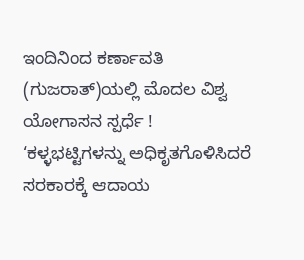ಇಂದಿನಿಂದ ಕರ್ಣಾವತಿ (ಗುಜರಾತ್)ಯಲ್ಲಿ ಮೊದಲ ವಿಶ್ವ ಯೋಗಾಸನ ಸ್ಪರ್ಧೆ !
‘ಕಳ್ಳಭಟ್ಟಿಗಳನ್ನು ಅಧಿಕೃತಗೊಳಿಸಿದರೆ ಸರಕಾರಕ್ಕೆ ಆದಾಯ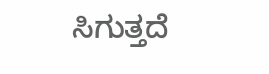ಸಿಗುತ್ತದೆ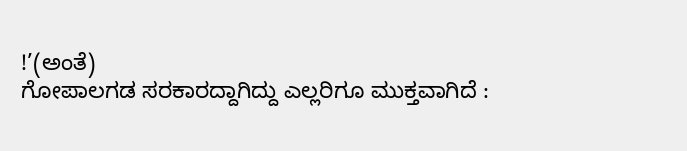!’(ಅಂತೆ)
ಗೋಪಾಲಗಡ ಸರಕಾರದ್ದಾಗಿದ್ದು ಎಲ್ಲರಿಗೂ ಮುಕ್ತವಾಗಿದೆ :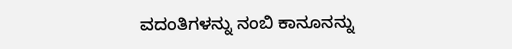ವದಂತಿಗಳನ್ನು ನಂಬಿ ಕಾನೂನನ್ನು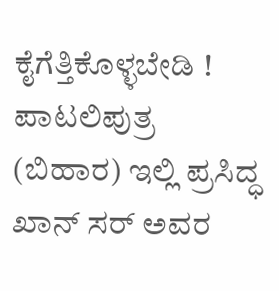ಕೈಗೆತ್ತಿಕೊಳ್ಳಬೇಡಿ !
ಪಾಟಲಿಪುತ್ರ (ಬಿಹಾರ) ಇಲ್ಲಿ ಪ್ರಸಿದ್ಧ ಖಾನ್ ಸರ್ ಅವರ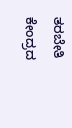ತರಬೇತಿ ಕೇಂದ್ರದ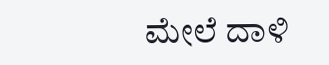ಮೇಲೆ ದಾಳಿ